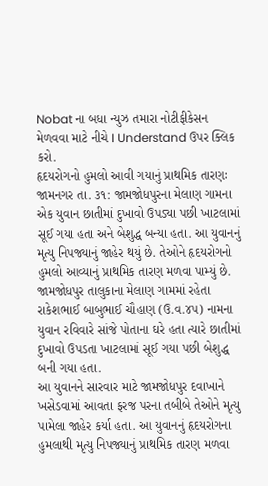Nobat ના બધા ન્યુઝ તમારા નોટીફીકેસન મેળવવા માટે નીચે I Understand ઉપર ક્લિક કરો.
હૃદયરોગનો હુમલો આવી ગયાનું પ્રાથમિક તારણઃ
જામનગર તા. ૩૧: જામજોધપુરના મેલાણ ગામના એક યુવાન છાતીમાં દુખાવો ઉપડ્યા પછી ખાટલામાં સૂઈ ગયા હતા અને બેશુદ્ધ બન્યા હતા. આ યુવાનનું મૃત્યુ નિપજ્યાનું જાહેર થયું છે. તેઓને હૃદયરોગનો હુમલો આવ્યાનું પ્રાથમિક તારણ મળવા પામ્યું છે.
જામજોધપુર તાલુકાના મેલાણ ગામમાં રહેતા રાકેશભાઈ બાબુભાઈ ચૌહાણ (ઉ.વ.૪૫) નામના યુવાન રવિવારે સાંજે પોતાના ઘરે હતા ત્યારે છાતીમાં દુખાવો ઉપડતા ખાટલામાં સૂઈ ગયા પછી બેશુદ્ધ બની ગયા હતા.
આ યુવાનને સારવાર માટે જામજોધપુર દવાખાને ખસેડવામાં આવતા ફરજ પરના તબીબે તેઓને મૃત્યુ પામેલા જાહેર કર્યા હતા. આ યુવાનનું હૃદયરોગના હુમલાથી મૃત્યુ નિપજ્યાનું પ્રાથમિક તારણ મળવા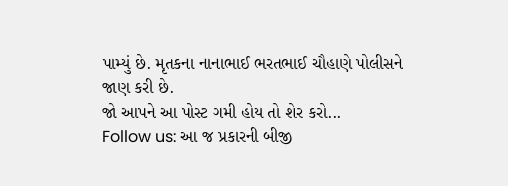પામ્યું છે. મૃતકના નાનાભાઈ ભરતભાઈ ચૌહાણે પોલીસને જાણ કરી છે.
જો આપને આ પોસ્ટ ગમી હોય તો શેર કરો...
Follow us: આ જ પ્રકારની બીજી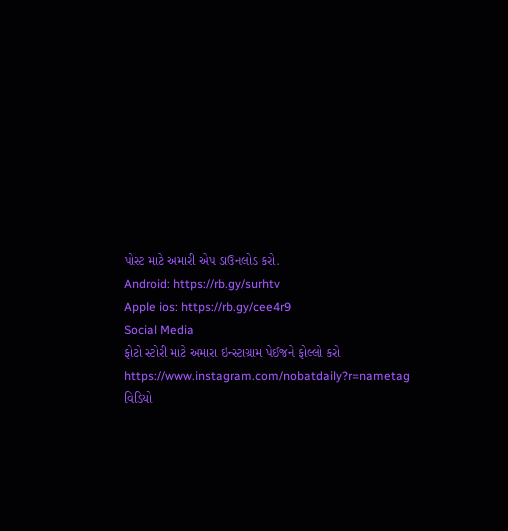પોસ્ટ માટે અમારી એપ ડાઉનલોડ કરો.
Android: https://rb.gy/surhtv
Apple ios: https://rb.gy/cee4r9
Social Media
ફોટો સ્ટોરી માટે અમારા ઇન્સ્ટાગ્રામ પેઈજને ફોલ્લો કરો
https://www.instagram.com/nobatdaily?r=nametag
વિડિયો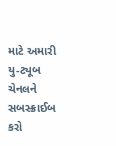માટે અમારી યુ-ટ્યૂબ ચેનલને સબસ્ક્રાઈબ કરો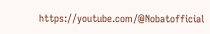https://youtube.com/@Nobatofficial